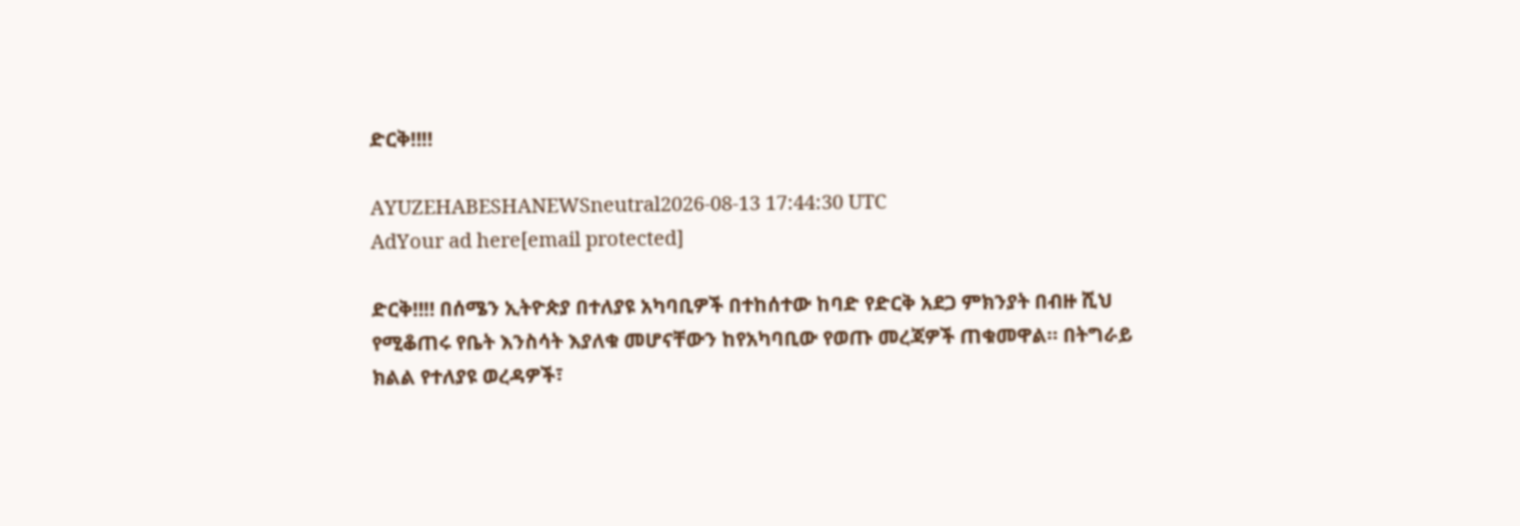ድርቅ‼‼

AYUZEHABESHANEWSneutral2026-08-13 17:44:30 UTC
AdYour ad here[email protected]

ድርቅ‼‼ በሰሜን ኢትዮጵያ በተለያዩ አካባቢዎች በተከሰተው ከባድ የድርቅ አደጋ ምክንያት በብዙ ሺህ የሚቆጠሩ የቤት እንስሳት እያለቁ መሆናቸውን ከየአካባቢው የወጡ መረጃዎች ጠቁመዋል። በትግራይ ክልል የተለያዩ ወረዳዎች፣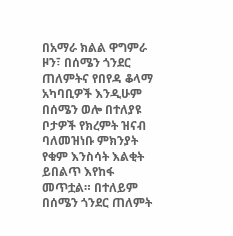በአማራ ክልል ዋግምራ ዞን፣ በሰሜን ጎንደር ጠለምትና የበየዳ ቆላማ አካባቢዎች እንዲሁም በሰሜን ወሎ በተለያዩ ቦታዎች የክረምት ዝናብ ባለመዝነቡ ምክንያት የቁም እንስሳት እልቂት ይበልጥ እየከፋ መጥቷል። በተለይም በሰሜን ጎንደር ጠለምት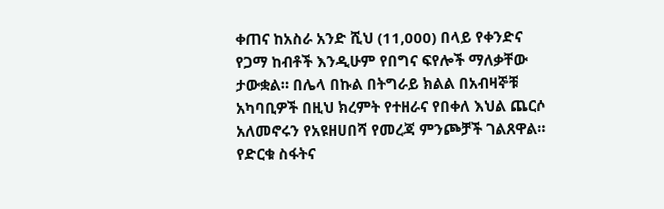ቀጠና ከአስራ አንድ ሺህ (11,000) በላይ የቀንድና የጋማ ከብቶች እንዲሁም የበግና ፍየሎች ማለቃቸው ታውቋል። በሌላ በኩል በትግራይ ክልል በአብዛኞቹ አካባቢዎች በዚህ ክረምት የተዘራና የበቀለ እህል ጨርሶ አለመኖሩን የአዩዘሀበሻ የመረጃ ምንጮቻች ገልጸዋል። የድርቁ ስፋትና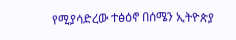የሚያሳድረው ተፅዕኖ በሰሜን ኢትዮጵያ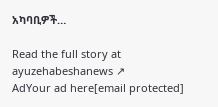አካባቢዎች…

Read the full story at ayuzehabeshanews ↗
AdYour ad here[email protected]